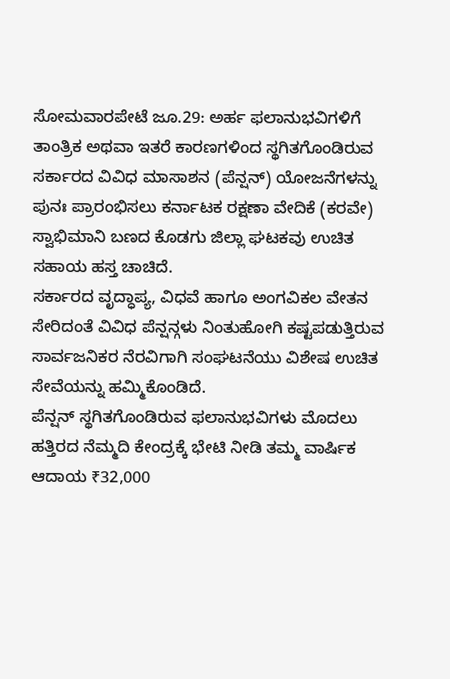ಸೋಮವಾರಪೇಟೆ ಜೂ.29: ಅರ್ಹ ಫಲಾನುಭವಿಗಳಿಗೆ ತಾಂತ್ರಿಕ ಅಥವಾ ಇತರೆ ಕಾರಣಗಳಿಂದ ಸ್ಥಗಿತಗೊಂಡಿರುವ ಸರ್ಕಾರದ ವಿವಿಧ ಮಾಸಾಶನ (ಪೆನ್ಷನ್) ಯೋಜನೆಗಳನ್ನು ಪುನಃ ಪ್ರಾರಂಭಿಸಲು ಕರ್ನಾಟಕ ರಕ್ಷಣಾ ವೇದಿಕೆ (ಕರವೇ) ಸ್ವಾಭಿಮಾನಿ ಬಣದ ಕೊಡಗು ಜಿಲ್ಲಾ ಘಟಕವು ಉಚಿತ ಸಹಾಯ ಹಸ್ತ ಚಾಚಿದೆ.
ಸರ್ಕಾರದ ವೃದ್ಧಾಪ್ಯ, ವಿಧವೆ ಹಾಗೂ ಅಂಗವಿಕಲ ವೇತನ ಸೇರಿದಂತೆ ವಿವಿಧ ಪೆನ್ಷನ್ಗಳು ನಿಂತುಹೋಗಿ ಕಷ್ಟಪಡುತ್ತಿರುವ ಸಾರ್ವಜನಿಕರ ನೆರವಿಗಾಗಿ ಸಂಘಟನೆಯು ವಿಶೇಷ ಉಚಿತ ಸೇವೆಯನ್ನು ಹಮ್ಮಿಕೊಂಡಿದೆ.
ಪೆನ್ಷನ್ ಸ್ಥಗಿತಗೊಂಡಿರುವ ಫಲಾನುಭವಿಗಳು ಮೊದಲು ಹತ್ತಿರದ ನೆಮ್ಮದಿ ಕೇಂದ್ರಕ್ಕೆ ಭೇಟಿ ನೀಡಿ ತಮ್ಮ ವಾರ್ಷಿಕ ಆದಾಯ ₹32,000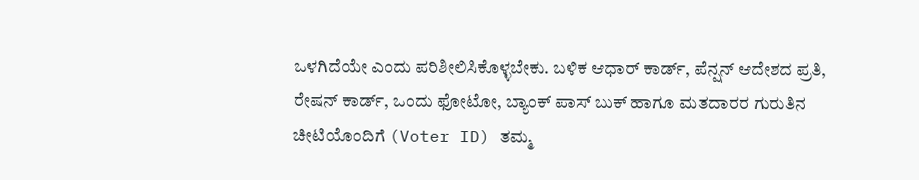ಒಳಗಿದೆಯೇ ಎಂದು ಪರಿಶೀಲಿಸಿಕೊಳ್ಳಬೇಕು. ಬಳಿಕ ಆಧಾರ್ ಕಾರ್ಡ್, ಪೆನ್ಷನ್ ಆದೇಶದ ಪ್ರತಿ, ರೇಷನ್ ಕಾರ್ಡ್, ಒಂದು ಫೋಟೋ, ಬ್ಯಾಂಕ್ ಪಾಸ್ ಬುಕ್ ಹಾಗೂ ಮತದಾರರ ಗುರುತಿನ ಚೀಟಿಯೊಂದಿಗೆ (Voter ID) ತಮ್ಮ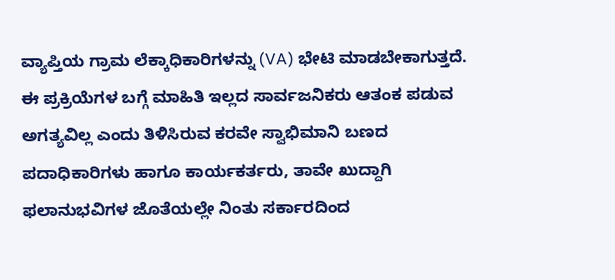ವ್ಯಾಪ್ತಿಯ ಗ್ರಾಮ ಲೆಕ್ಕಾಧಿಕಾರಿಗಳನ್ನು (VA) ಭೇಟಿ ಮಾಡಬೇಕಾಗುತ್ತದೆ.
ಈ ಪ್ರಕ್ರಿಯೆಗಳ ಬಗ್ಗೆ ಮಾಹಿತಿ ಇಲ್ಲದ ಸಾರ್ವಜನಿಕರು ಆತಂಕ ಪಡುವ ಅಗತ್ಯವಿಲ್ಲ ಎಂದು ತಿಳಿಸಿರುವ ಕರವೇ ಸ್ವಾಭಿಮಾನಿ ಬಣದ ಪದಾಧಿಕಾರಿಗಳು ಹಾಗೂ ಕಾರ್ಯಕರ್ತರು, ತಾವೇ ಖುದ್ದಾಗಿ ಫಲಾನುಭವಿಗಳ ಜೊತೆಯಲ್ಲೇ ನಿಂತು ಸರ್ಕಾರದಿಂದ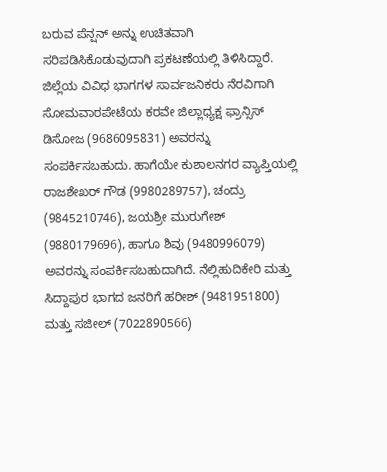ಬರುವ ಪೆನ್ಷನ್ ಅನ್ನು ಉಚಿತವಾಗಿ ಸರಿಪಡಿಸಿಕೊಡುವುದಾಗಿ ಪ್ರಕಟಣೆಯಲ್ಲಿ ತಿಳಿಸಿದ್ದಾರೆ.
ಜಿಲ್ಲೆಯ ವಿವಿಧ ಭಾಗಗಳ ಸಾರ್ವಜನಿಕರು ನೆರವಿಗಾಗಿ ಸೋಮವಾರಪೇಟೆಯ ಕರವೇ ಜಿಲ್ಲಾಧ್ಯಕ್ಷ ಫ್ರಾನ್ಸಿಸ್ ಡಿಸೋಜ (9686095831) ಅವರನ್ನು ಸಂಪರ್ಕಿಸಬಹುದು. ಹಾಗೆಯೇ ಕುಶಾಲನಗರ ವ್ಯಾಪ್ತಿಯಲ್ಲಿ ರಾಜಶೇಖರ್ ಗೌಡ (9980289757), ಚಂದ್ರು (9845210746), ಜಯಶ್ರೀ ಮುರುಗೇಶ್ (9880179696), ಹಾಗೂ ಶಿವು (9480996079) ಅವರನ್ನು ಸಂಪರ್ಕಿಸಬಹುದಾಗಿದೆ. ನೆಲ್ಲಿಹುದಿಕೇರಿ ಮತ್ತು ಸಿದ್ದಾಪುರ ಭಾಗದ ಜನರಿಗೆ ಹರೀಶ್ (9481951800) ಮತ್ತು ಸಜೀಲ್ (7022890566)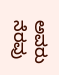ಅವರು ನೆರವು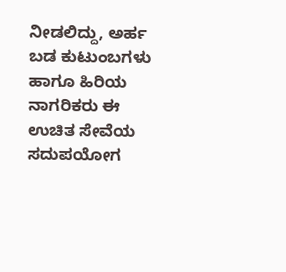ನೀಡಲಿದ್ದು, ಅರ್ಹ ಬಡ ಕುಟುಂಬಗಳು ಹಾಗೂ ಹಿರಿಯ ನಾಗರಿಕರು ಈ ಉಚಿತ ಸೇವೆಯ ಸದುಪಯೋಗ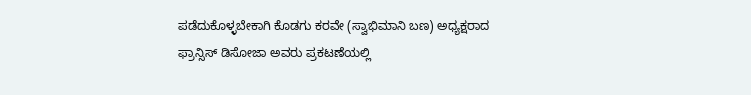ಪಡೆದುಕೊಳ್ಳಬೇಕಾಗಿ ಕೊಡಗು ಕರವೇ (ಸ್ವಾಭಿಮಾನಿ ಬಣ) ಅಧ್ಯಕ್ಷರಾದ ಫ್ರಾನ್ಸಿಸ್ ಡಿಸೋಜಾ ಅವರು ಪ್ರಕಟಣೆಯಲ್ಲಿ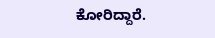ಕೋರಿದ್ದಾರೆ.